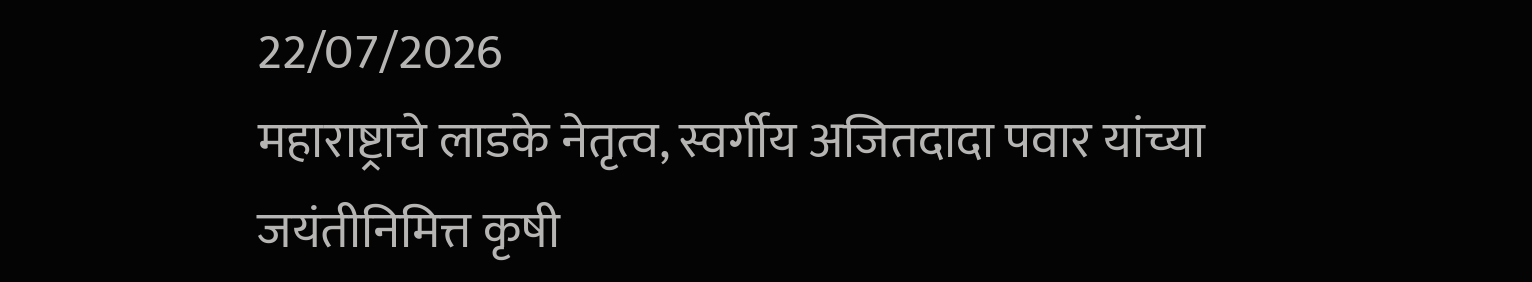22/07/2026
महाराष्ट्राचे लाडके नेतृत्व, स्वर्गीय अजितदादा पवार यांच्या जयंतीनिमित्त कृषी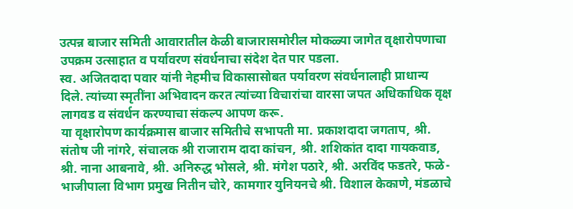उत्पन्न बाजार समिती आवारातील केळी बाजारासमोरील मोकळ्या जागेत वृक्षारोपणाचा उपक्रम उत्साहात व पर्यावरण संवर्धनाचा संदेश देत पार पडला.
स्व. अजितदादा पवार यांनी नेहमीच विकासासोबत पर्यावरण संवर्धनालाही प्राधान्य दिले. त्यांच्या स्मृतींना अभिवादन करत त्यांच्या विचारांचा वारसा जपत अधिकाधिक वृक्ष लागवड व संवर्धन करण्याचा संकल्प आपण करू.
या वृक्षारोपण कार्यक्रमास बाजार समितीचे सभापती मा. प्रकाशदादा जगताप, श्री. संतोष जी नांगरे, संचालक श्री राजाराम दादा कांचन, श्री. शशिकांत दादा गायकवाड, श्री. नाना आबनावे, श्री. अनिरुद्ध भोसले, श्री. मंगेश पठारे, श्री. अरविंद फडतरे, फळे-भाजीपाला विभाग प्रमुख नितीन चोरे, कामगार युनियनचे श्री. विशाल केकाणे, मंडळाचे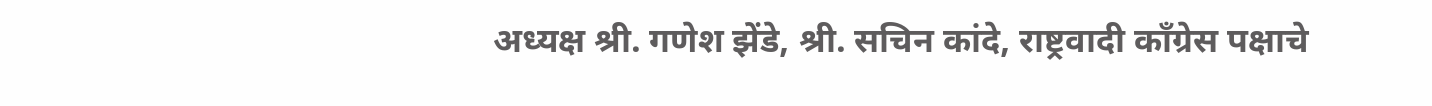अध्यक्ष श्री. गणेश झेंडे, श्री. सचिन कांदे, राष्ट्रवादी काँग्रेस पक्षाचे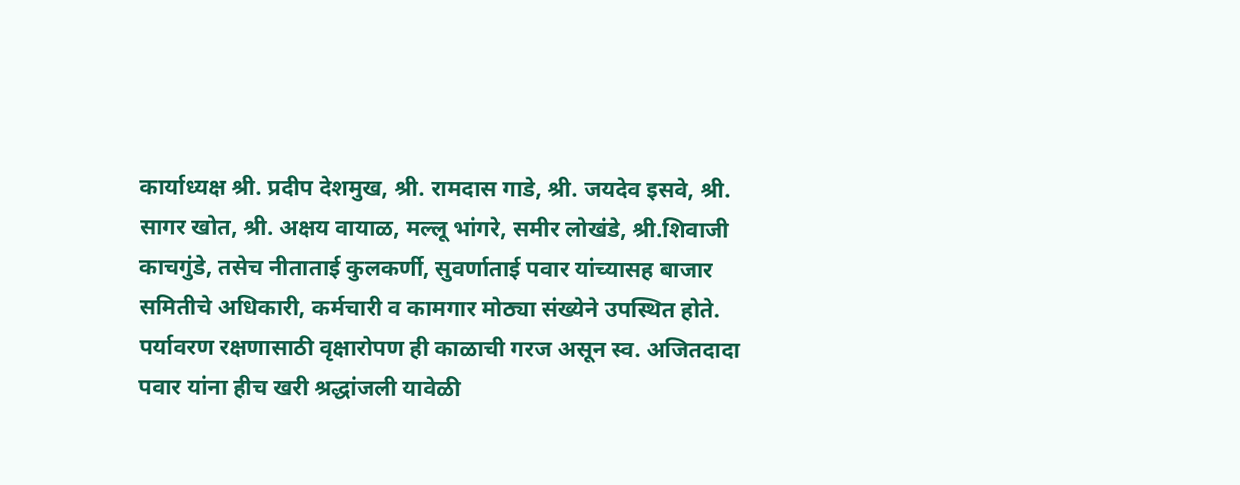कार्याध्यक्ष श्री. प्रदीप देशमुख, श्री. रामदास गाडे, श्री. जयदेव इसवे, श्री. सागर खोत, श्री. अक्षय वायाळ, मल्लू भांगरे, समीर लोखंडे, श्री.शिवाजी काचगुंडे, तसेच नीताताई कुलकर्णी, सुवर्णाताई पवार यांच्यासह बाजार समितीचे अधिकारी, कर्मचारी व कामगार मोठ्या संख्येने उपस्थित होते.
पर्यावरण रक्षणासाठी वृक्षारोपण ही काळाची गरज असून स्व. अजितदादा पवार यांना हीच खरी श्रद्धांजली यावेळी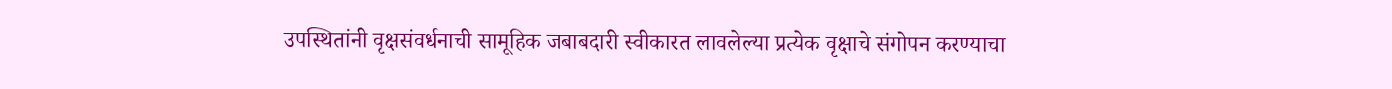उपस्थितांनी वृक्षसंवर्धनाची सामूहिक जबाबदारी स्वीकारत लावलेल्या प्रत्येक वृक्षाचे संगोपन करण्याचा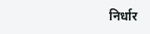निर्धार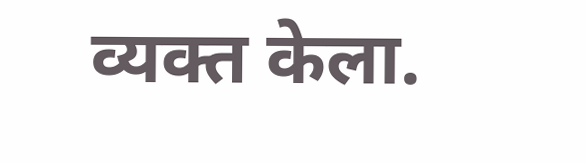व्यक्त केला.